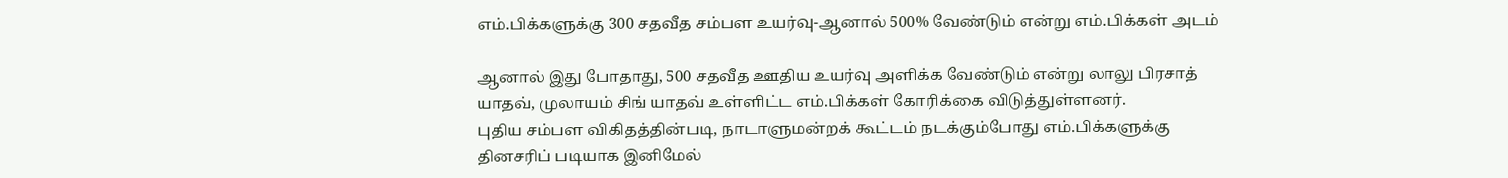எம்.பிக்களுக்கு 300 சதவீத சம்பள உயர்வு-ஆனால் 500% வேண்டும் என்று எம்.பிக்கள் அடம்

ஆனால் இது போதாது, 500 சதவீத ஊதிய உயர்வு அளிக்க வேண்டும் என்று லாலு பிரசாத் யாதவ், முலாயம் சிங் யாதவ் உள்ளிட்ட எம்.பிக்கள் கோரிக்கை விடுத்துள்ளனர்.
புதிய சம்பள விகிதத்தின்படி, நாடாளுமன்றக் கூட்டம் நடக்கும்போது எம்.பிக்களுக்கு தினசரிப் படியாக இனிமேல்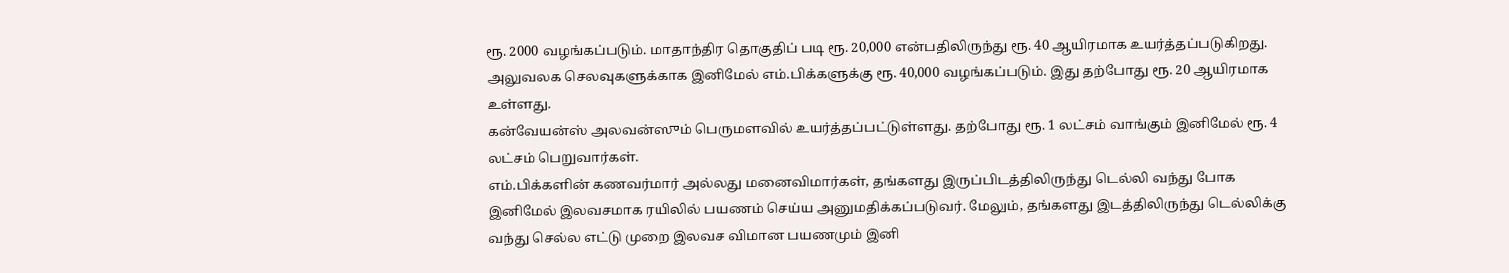ரூ. 2000 வழங்கப்படும். மாதாந்திர தொகுதிப் படி ரூ. 20,000 என்பதிலிருந்து ரூ. 40 ஆயிரமாக உயர்த்தப்படுகிறது.
அலுவலக செலவுகளுக்காக இனிமேல் எம்.பிக்களுக்கு ரூ. 40,000 வழங்கப்படும். இது தற்போது ரூ. 20 ஆயிரமாக உள்ளது.
கன்வேயன்ஸ் அலவன்ஸும் பெருமளவில் உயர்த்தப்பட்டுள்ளது. தற்போது ரூ. 1 லட்சம் வாங்கும் இனிமேல் ரூ. 4 லட்சம் பெறுவார்கள்.
எம்.பிக்களின் கணவர்மார் அல்லது மனைவிமார்கள், தங்களது இருப்பிடத்திலிருந்து டெல்லி வந்து போக இனிமேல் இலவசமாக ரயிலில் பயணம் செய்ய அனுமதிக்கப்படுவர். மேலும், தங்களது இடத்திலிருந்து டெல்லிக்கு வந்து செல்ல எட்டு முறை இலவச விமான பயணமும் இனி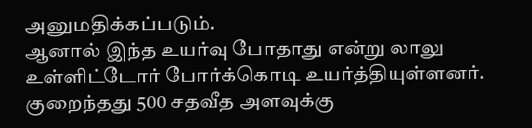அனுமதிக்கப்படும்.
ஆனால் இந்த உயர்வு போதாது என்று லாலு உள்ளிட்டோர் போர்க்கொடி உயர்த்தியுள்ளனர். குறைந்தது 500 சதவீத அளவுக்கு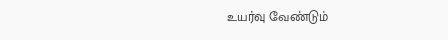உயர்வு வேண்டும்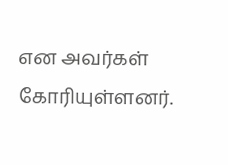என அவர்கள் கோரியுள்ளனர்.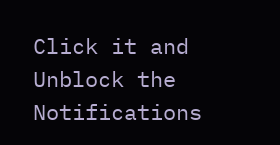Click it and Unblock the Notifications